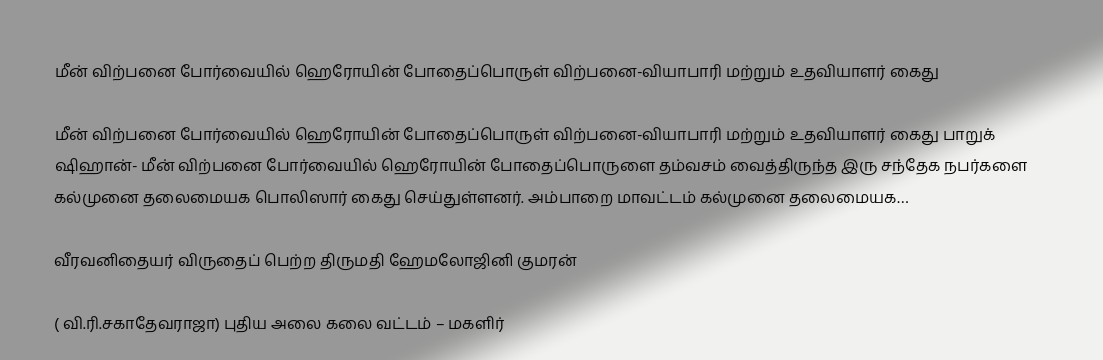மீன் விற்பனை போர்வையில் ஹெரோயின் போதைப்பொருள் விற்பனை-வியாபாரி மற்றும் உதவியாளர் கைது

மீன் விற்பனை போர்வையில் ஹெரோயின் போதைப்பொருள் விற்பனை-வியாபாரி மற்றும் உதவியாளர் கைது பாறுக் ஷிஹான்- மீன் விற்பனை போர்வையில் ஹெரோயின் போதைப்பொருளை தம்வசம் வைத்திருந்த இரு சந்தேக நபர்களை கல்முனை தலைமையக பொலிஸார் கைது செய்துள்ளனர். அம்பாறை மாவட்டம் கல்முனை தலைமையக…

வீரவனிதையர் விருதைப் பெற்ற திருமதி ஹேமலோஜினி குமரன்

( வி.ரி.சகாதேவராஜா) புதிய அலை கலை வட்டம் – மகளிர்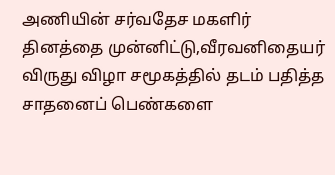அணியின் சர்வதேச மகளிர் தினத்தை முன்னிட்டு,வீரவனிதையர் விருது விழா சமூகத்தில் தடம் பதித்த சாதனைப் பெண்களை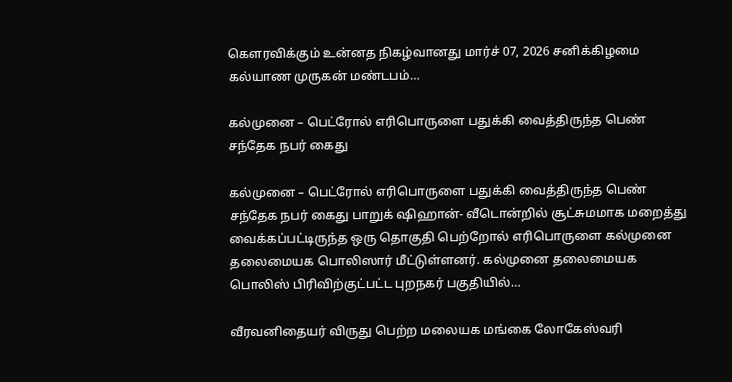கௌரவிக்கும் உன்னத நிகழ்வானது மார்ச் 07, 2026 சனிக்கிழமை கல்யாண முருகன் மண்டபம்…

கல்முனை – பெட்ரோல் எரிபொருளை பதுக்கி வைத்திருந்த பெண்  சந்தேக நபர் கைது

கல்முனை – பெட்ரோல் எரிபொருளை பதுக்கி வைத்திருந்த பெண் சந்தேக நபர் கைது பாறுக் ஷிஹான்- வீடொன்றில் சூட்சுமமாக மறைத்து வைக்கப்பட்டிருந்த ஒரு தொகுதி பெற்றோல் எரிபொருளை கல்முனை தலைமையக பொலிஸார் மீட்டுள்ளனர். கல்முனை தலைமையக பொலிஸ் பிரிவிற்குட்பட்ட புறநகர் பகுதியில்…

வீரவனிதையர் விருது பெற்ற மலையக மங்கை லோகேஸ்வரி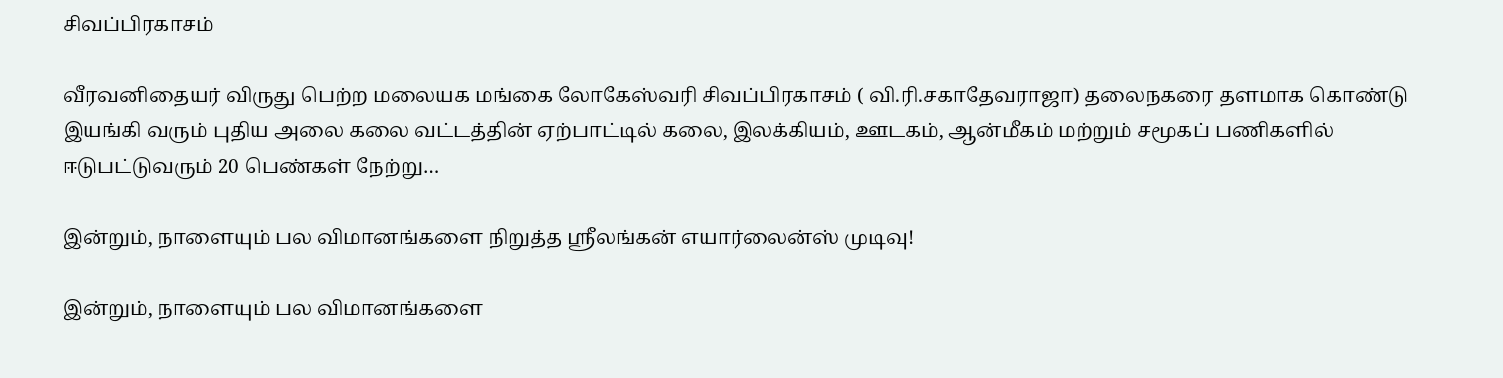சிவப்பிரகாசம்

வீரவனிதையர் விருது பெற்ற மலையக மங்கை லோகேஸ்வரி சிவப்பிரகாசம் ( வி.ரி.சகாதேவராஜா) தலைநகரை தளமாக கொண்டு இயங்கி வரும் புதிய அலை கலை வட்டத்தின் ஏற்பாட்டில் கலை, இலக்கியம், ஊடகம், ஆன்மீகம் மற்றும் சமூகப் பணிகளில் ஈடுபட்டுவரும் 20 பெண்கள் நேற்று…

இன்றும், நாளையும் பல விமானங்களை நிறுத்த ஸ்ரீலங்கன் எயார்லைன்ஸ் முடிவு!

இன்றும், நாளையும் பல விமானங்களை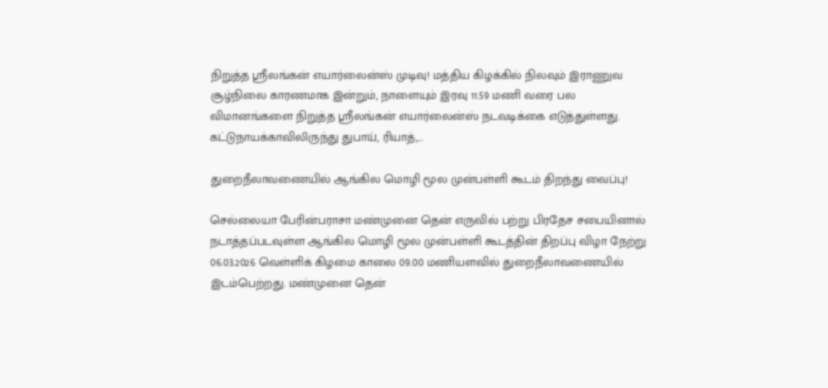நிறுத்த ஸ்ரீலங்கன் எயார்லைன்ஸ் முடிவு! மத்திய கிழக்கில் நிலவும் இராணுவ சூழ்நிலை காரணமாக இன்றும், நாளையும் இரவு 11.59 மணி வரை பல விமானங்களை நிறுத்த ஸ்ரீலங்கன் எயார்லைன்ஸ் நடவடிக்கை எடுத்துள்ளது. கட்டுநாயக்காவிலிருந்து துபாய், ரியாத்,…

துறைநீலாவணையில் ஆங்கில மொழி மூல முன்பள்ளி கூடம் திறந்து வைப்பு!

செல்லையா பேரின்பராசா மண்முனை தென் எருவில் பற்று பிரதேச சபையினால் நடாத்தப்படவுள்ள ஆங்கில மொழி மூல முன்பள்ளி கூடத்தின் திறப்பு விழா நேற்று 06.03.2026 வெள்ளிக் கிழமை காலை 09.00 மணியளவில் துறைநீலாவணையில் இடம்பெற்றது. மண்முனை தென்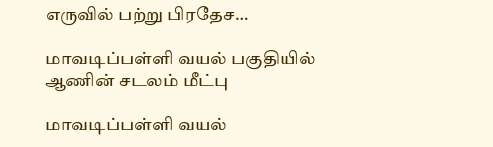எருவில் பற்று பிரதேச…

மாவடிப்பள்ளி வயல் பகுதியில் ஆணின் சடலம் மீட்பு

மாவடிப்பள்ளி வயல்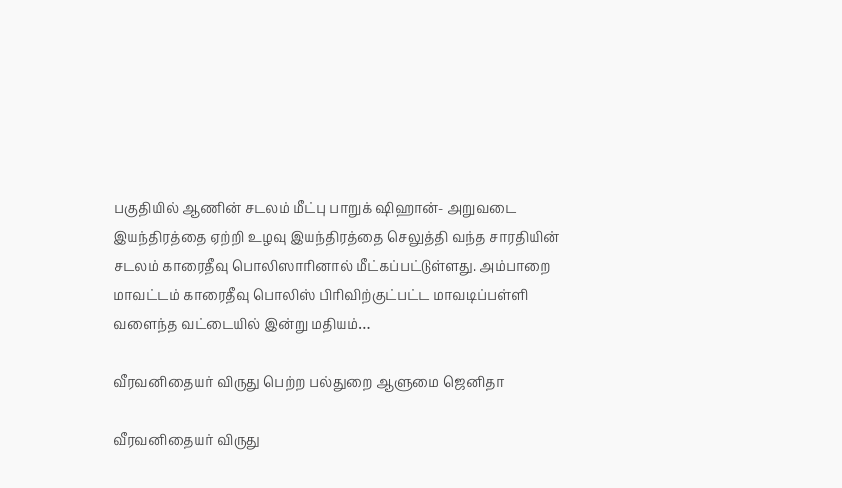பகுதியில் ஆணின் சடலம் மீட்பு பாறுக் ஷிஹான்- அறுவடை இயந்திரத்தை ஏற்றி உழவு இயந்திரத்தை செலுத்தி வந்த சாரதியின் சடலம் காரைதீவு பொலிஸாரினால் மீட்கப்பட்டுள்ளது. அம்பாறை மாவட்டம் காரைதீவு பொலிஸ் பிரிவிற்குட்பட்ட மாவடிப்பள்ளி வளைந்த வட்டையில் இன்று மதியம்…

வீரவனிதையர் விருது பெற்ற பல்துறை ஆளுமை ஜெனிதா

வீரவனிதையர் விருது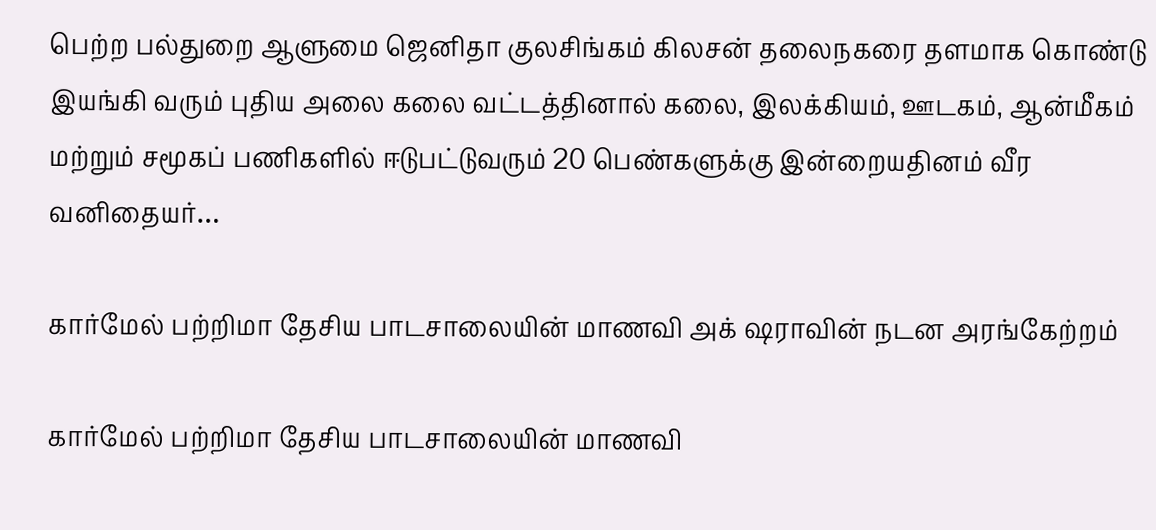பெற்ற பல்துறை ஆளுமை ஜெனிதா குலசிங்கம் கிலசன் தலைநகரை தளமாக கொண்டு இயங்கி வரும் புதிய அலை கலை வட்டத்தினால் கலை, இலக்கியம், ஊடகம், ஆன்மீகம் மற்றும் சமூகப் பணிகளில் ஈடுபட்டுவரும் 20 பெண்களுக்கு இன்றையதினம் வீர வனிதையர்…

கார்மேல் பற்றிமா தேசிய பாடசாலையின் மாணவி அக் ஷராவின் நடன அரங்கேற்றம்

கார்மேல் பற்றிமா தேசிய பாடசாலையின் மாணவி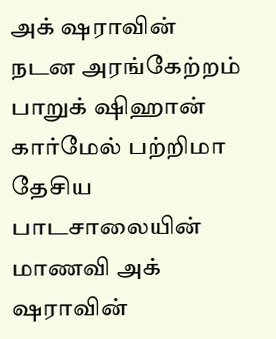அக் ஷராவின் நடன அரங்கேற்றம் பாறுக் ஷிஹான் கார்மேல் பற்றிமா தேசிய பாடசாலையின் மாணவி அக் ஷராவின்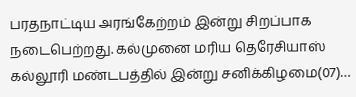பரதநாட்டிய அரங்கேற்றம் இன்று சிறப்பாக நடைபெற்றது. கல்முனை மரிய தெரேசியாஸ் கல்லூரி மண்டபத்தில் இன்று சனிக்கிழமை(07)…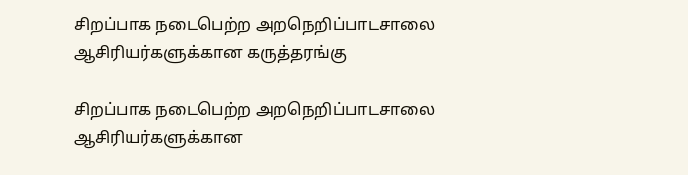சிறப்பாக நடைபெற்ற அறநெறிப்பாடசாலை ஆசிரியர்களுக்கான கருத்தரங்கு

சிறப்பாக நடைபெற்ற அறநெறிப்பாடசாலை ஆசிரியர்களுக்கான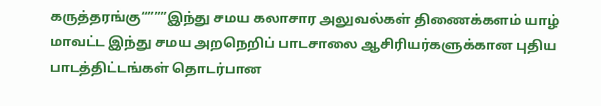கருத்தரங்கு“”””இந்து சமய கலாசார அலுவல்கள் திணைக்களம் யாழ் மாவட்ட இந்து சமய அறநெறிப் பாடசாலை ஆசிரியர்களுக்கான புதிய பாடத்திட்டங்கள் தொடர்பான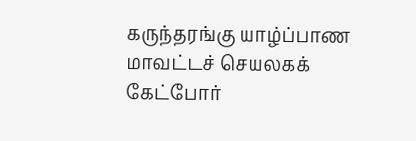கருந்தரங்கு யாழ்ப்பாண மாவட்டச் செயலகக் கேட்போர்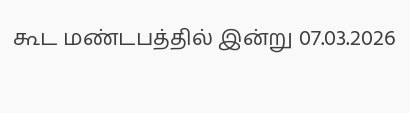கூட மண்டபத்தில் இன்று 07.03.2026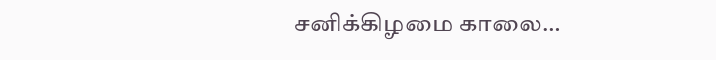சனிக்கிழமை காலை…